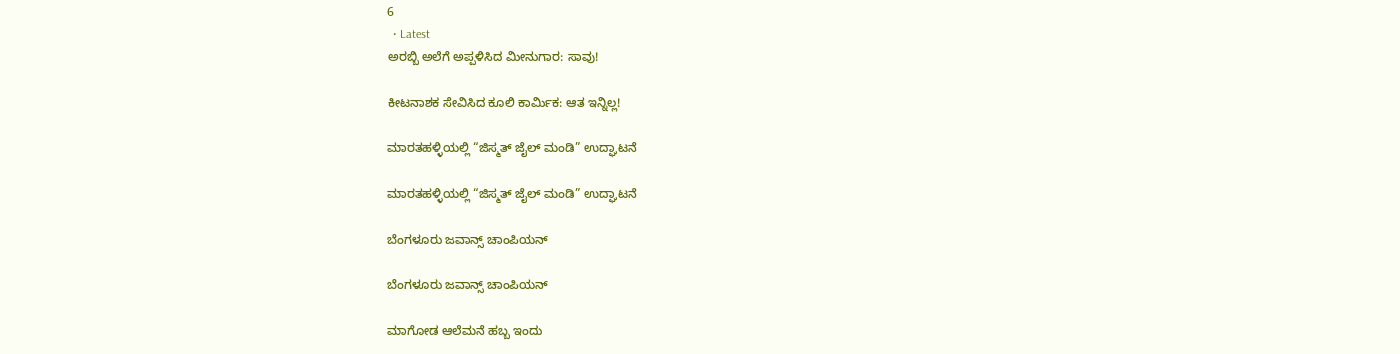6
  • Latest
ಅರಬ್ಬಿ ಅಲೆಗೆ ಅಪ್ಪಳಿಸಿದ ಮೀನುಗಾರ: ಸಾವು!

ಕೀಟನಾಶಕ ಸೇವಿಸಿದ ಕೂಲಿ ಕಾರ್ಮಿಕ: ಆತ ಇನ್ನಿಲ್ಲ!

ಮಾರತಹಳ್ಳಿಯಲ್ಲಿ “ಜಿಸ್ಮತ್ ಜೈಲ್ ಮಂಡಿ” ಉದ್ಘಾಟನೆ

ಮಾರತಹಳ್ಳಿಯಲ್ಲಿ “ಜಿಸ್ಮತ್ ಜೈಲ್ ಮಂಡಿ” ಉದ್ಘಾಟನೆ

ಬೆಂಗಳೂರು ಜವಾನ್ಸ್ ಚಾಂಪಿಯನ್

ಬೆಂಗಳೂರು ಜವಾನ್ಸ್ ಚಾಂಪಿಯನ್

ಮಾಗೋಡ ಆಲೆಮನೆ ಹಬ್ಬ ಇಂದು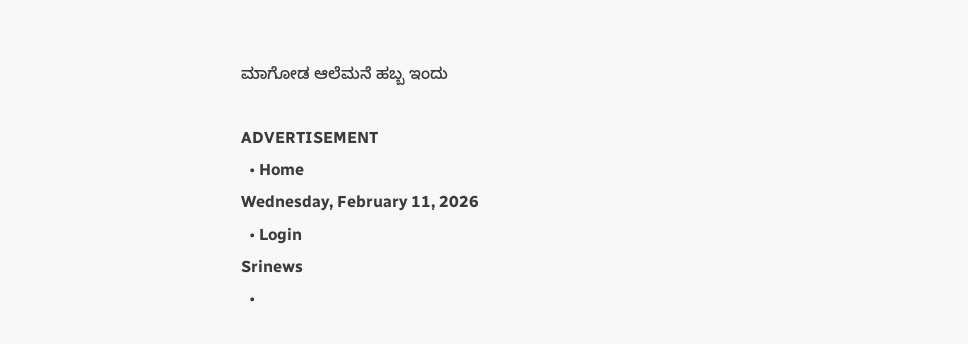ಮಾಗೋಡ ಆಲೆಮನೆ ಹಬ್ಬ ಇಂದು

ADVERTISEMENT
  • Home
Wednesday, February 11, 2026
  • Login
Srinews
  •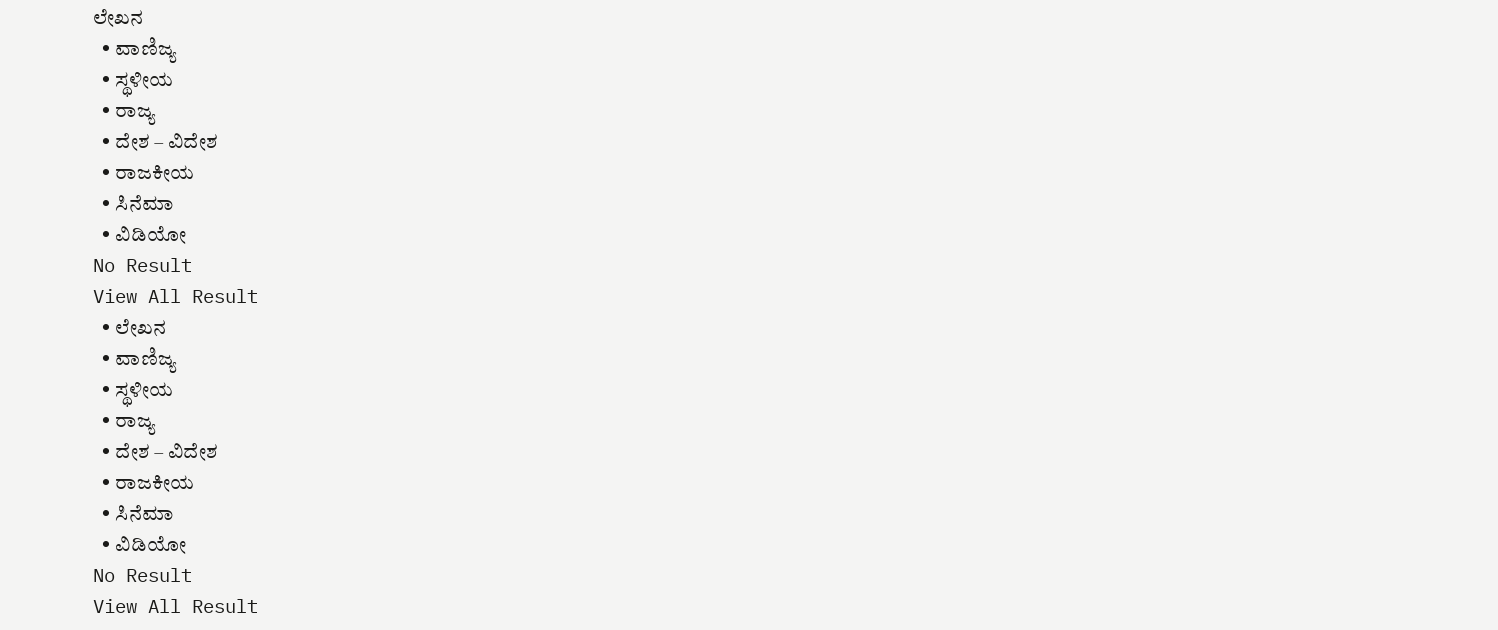ಲೇಖನ
  • ವಾಣಿಜ್ಯ
  • ಸ್ಥಳೀಯ
  • ರಾಜ್ಯ
  • ದೇಶ – ವಿದೇಶ
  • ರಾಜಕೀಯ
  • ಸಿನೆಮಾ
  • ವಿಡಿಯೋ
No Result
View All Result
  • ಲೇಖನ
  • ವಾಣಿಜ್ಯ
  • ಸ್ಥಳೀಯ
  • ರಾಜ್ಯ
  • ದೇಶ – ವಿದೇಶ
  • ರಾಜಕೀಯ
  • ಸಿನೆಮಾ
  • ವಿಡಿಯೋ
No Result
View All Result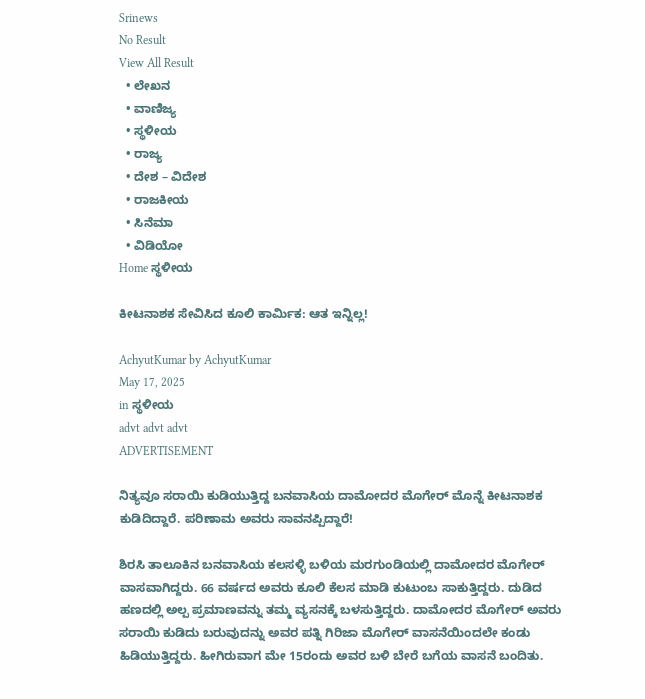Srinews
No Result
View All Result
  • ಲೇಖನ
  • ವಾಣಿಜ್ಯ
  • ಸ್ಥಳೀಯ
  • ರಾಜ್ಯ
  • ದೇಶ – ವಿದೇಶ
  • ರಾಜಕೀಯ
  • ಸಿನೆಮಾ
  • ವಿಡಿಯೋ
Home ಸ್ಥಳೀಯ

ಕೀಟನಾಶಕ ಸೇವಿಸಿದ ಕೂಲಿ ಕಾರ್ಮಿಕ: ಆತ ಇನ್ನಿಲ್ಲ!

AchyutKumar by AchyutKumar
May 17, 2025
in ಸ್ಥಳೀಯ
advt advt advt
ADVERTISEMENT

ನಿತ್ಯವೂ ಸರಾಯಿ ಕುಡಿಯುತ್ತಿದ್ದ ಬನವಾಸಿಯ ದಾಮೋದರ ಮೊಗೇರ್ ಮೊನ್ನೆ ಕೀಟನಾಶಕ ಕುಡಿದಿದ್ದಾರೆ. ಪರಿಣಾಮ ಅವರು ಸಾವನಪ್ಪಿದ್ದಾರೆ!

ಶಿರಸಿ ತಾಲೂಕಿನ ಬನವಾಸಿಯ ಕಲಸಳ್ಳಿ ಬಳಿಯ ಮರಗುಂಡಿಯಲ್ಲಿ ದಾಮೋದರ ಮೊಗೇರ್ ವಾಸವಾಗಿದ್ದರು. 66 ವರ್ಷದ ಅವರು ಕೂಲಿ ಕೆಲಸ ಮಾಡಿ ಕುಟುಂಬ ಸಾಕುತ್ತಿದ್ದರು. ದುಡಿದ ಹಣದಲ್ಲಿ ಅಲ್ಪ ಪ್ರಮಾಣವನ್ನು ತಮ್ಮ ವ್ಯಸನಕ್ಕೆ ಬಳಸುತ್ತಿದ್ದರು. ದಾಮೋದರ ಮೊಗೇರ್ ಅವರು ಸರಾಯಿ ಕುಡಿದು ಬರುವುದನ್ನು ಅವರ ಪತ್ನಿ ಗಿರಿಜಾ ಮೊಗೇರ್ ವಾಸನೆಯಿಂದಲೇ ಕಂಡು ಹಿಡಿಯುತ್ತಿದ್ದರು. ಹೀಗಿರುವಾಗ ಮೇ 15ರಂದು ಅವರ ಬಳಿ ಬೇರೆ ಬಗೆಯ ವಾಸನೆ ಬಂದಿತು.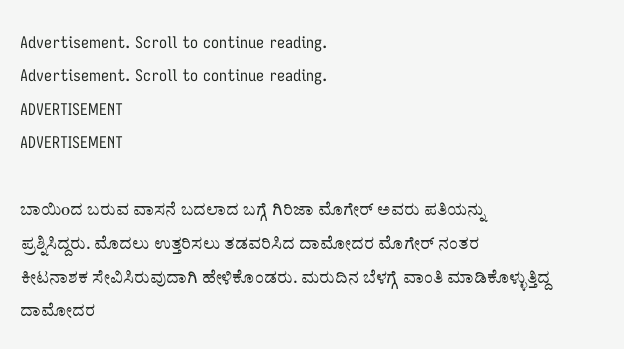Advertisement. Scroll to continue reading.
Advertisement. Scroll to continue reading.
ADVERTISEMENT
ADVERTISEMENT

ಬಾಯಿoದ ಬರುವ ವಾಸನೆ ಬದಲಾದ ಬಗ್ಗೆ ಗಿರಿಜಾ ಮೊಗೇರ್ ಅವರು ಪತಿಯನ್ನು ಪ್ರಶ್ನಿಸಿದ್ದರು. ಮೊದಲು ಉತ್ತರಿಸಲು ತಡವರಿಸಿದ ದಾಮೋದರ ಮೊಗೇರ್ ನಂತರ ಕೀಟನಾಶಕ ಸೇವಿಸಿರುವುದಾಗಿ ಹೇಳಿಕೊಂಡರು. ಮರುದಿನ ಬೆಳಗ್ಗೆ ವಾಂತಿ ಮಾಡಿಕೊಳ್ಳುತ್ತಿದ್ದ ದಾಮೋದರ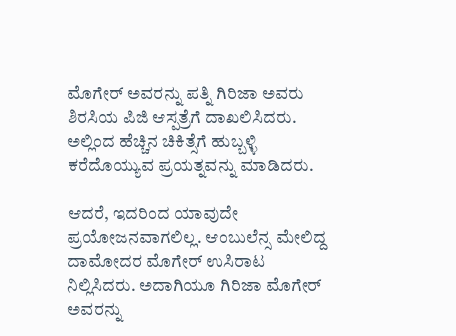ಮೊಗೇರ್ ಅವರನ್ನು ಪತ್ನಿ ಗಿರಿಜಾ ಅವರು ಶಿರಸಿಯ ಪಿಜಿ ಆಸ್ಪತ್ರೆಗೆ ದಾಖಲಿಸಿದರು. ಅಲ್ಲಿಂದ ಹೆಚ್ಚಿನ ಚಿಕಿತ್ಸೆಗೆ ಹುಬ್ಬಳ್ಳಿ ಕರೆದೊಯ್ಯುವ ಪ್ರಯತ್ನವನ್ನು ಮಾಡಿದರು.

ಆದರೆ, ಇದರಿಂದ ಯಾವುದೇ ಪ್ರಯೋಜನವಾಗಲಿಲ್ಲ. ಆಂಬುಲೆನ್ಸ ಮೇಲಿದ್ದ ದಾಮೋದರ ಮೊಗೇರ್ ಉಸಿರಾಟ ನಿಲ್ಲಿಸಿದರು. ಅದಾಗಿಯೂ ಗಿರಿಜಾ ಮೊಗೇರ್ ಅವರನ್ನು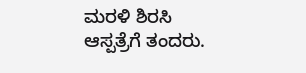ಮರಳಿ ಶಿರಸಿ ಆಸ್ಪತ್ರೆಗೆ ತಂದರು.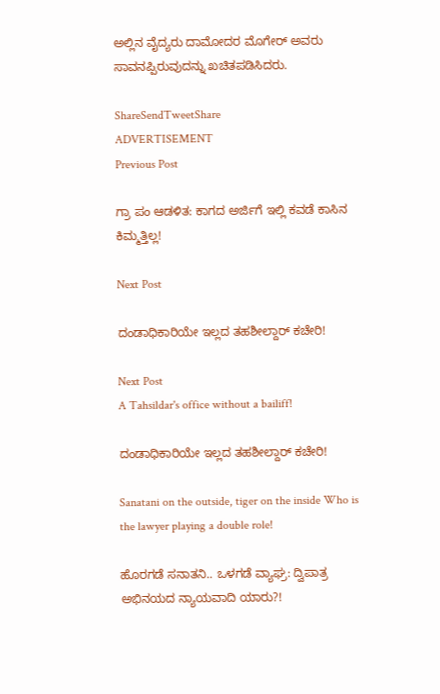ಅಲ್ಲಿನ ವೈದ್ಯರು ದಾಮೋದರ ಮೊಗೇರ್ ಅವರು ಸಾವನಪ್ಪಿರುವುದನ್ನು ಖಚಿತಪಡಿಸಿದರು.

ShareSendTweetShare
ADVERTISEMENT
Previous Post

ಗ್ರಾ ಪಂ ಆಡಳಿತ: ಕಾಗದ ಅರ್ಜಿಗೆ ಇಲ್ಲಿ ಕವಡೆ ಕಾಸಿನ ಕಿಮ್ಮತ್ತಿಲ್ಲ!

Next Post

ದಂಡಾಧಿಕಾರಿಯೇ ಇಲ್ಲದ ತಹಶೀಲ್ದಾರ್ ಕಚೇರಿ!

Next Post
A Tahsildar's office without a bailiff!

ದಂಡಾಧಿಕಾರಿಯೇ ಇಲ್ಲದ ತಹಶೀಲ್ದಾರ್ ಕಚೇರಿ!

Sanatani on the outside, tiger on the inside Who is the lawyer playing a double role!

ಹೊರಗಡೆ ಸನಾತನಿ.. ಒಳಗಡೆ ವ್ಯಾಘ್ರ: ದ್ವಿಪಾತ್ರ ಅಭಿನಯದ ನ್ಯಾಯವಾದಿ ಯಾರು?!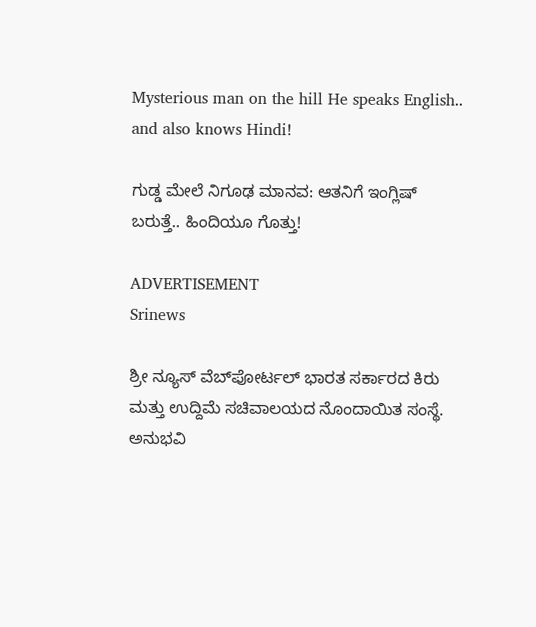Mysterious man on the hill He speaks English.. and also knows Hindi!

ಗುಡ್ಡ ಮೇಲೆ ನಿಗೂಢ ಮಾನವ: ಆತನಿಗೆ ಇಂಗ್ಲಿಷ್ ಬರುತ್ತೆ.. ಹಿಂದಿಯೂ ಗೊತ್ತು!

ADVERTISEMENT
Srinews

ಶ್ರೀ ನ್ಯೂಸ್ ವೆಬ್‌ಪೋರ್ಟಲ್ ಭಾರತ ಸರ್ಕಾರದ ಕಿರು ಮತ್ತು ಉದ್ದಿಮೆ ಸಚಿವಾಲಯದ ನೊಂದಾಯಿತ ಸಂಸ್ಥೆ. ಅನುಭವಿ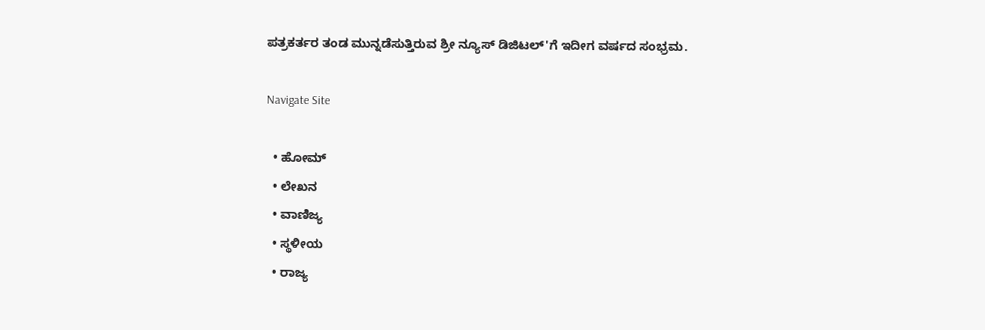ಪತ್ರಕರ್ತರ ತಂಡ ಮುನ್ನಡೆಸುತ್ತಿರುವ ಶ್ರೀ ನ್ಯೂಸ್ ಡಿಜಿಟಲ್'ಗೆ ಇದೀಗ ವರ್ಷದ ಸಂಭ್ರಮ.

Navigate Site

  • ಹೋಮ್
  • ಲೇಖನ
  • ವಾಣಿಜ್ಯ
  • ಸ್ಥಳೀಯ
  • ರಾಜ್ಯ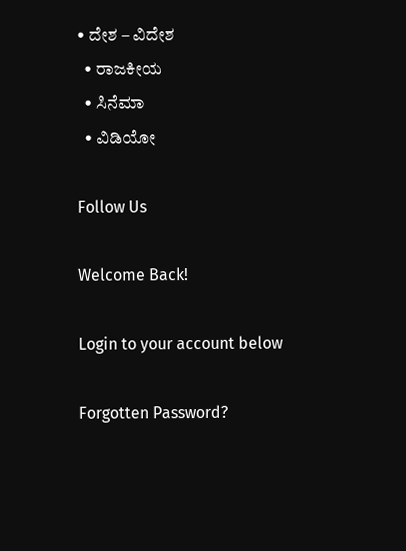• ದೇಶ – ವಿದೇಶ
  • ರಾಜಕೀಯ
  • ಸಿನೆಮಾ
  • ವಿಡಿಯೋ

Follow Us

Welcome Back!

Login to your account below

Forgotten Password?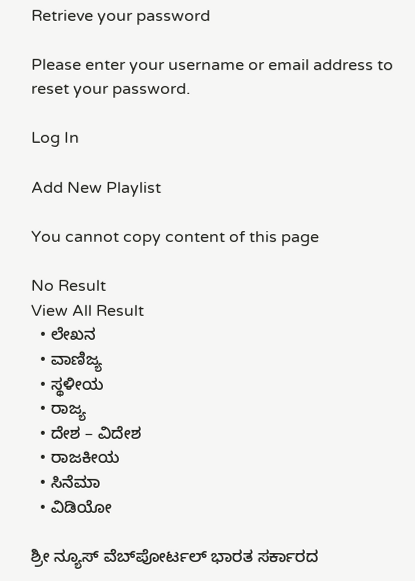Retrieve your password

Please enter your username or email address to reset your password.

Log In

Add New Playlist

You cannot copy content of this page

No Result
View All Result
  • ಲೇಖನ
  • ವಾಣಿಜ್ಯ
  • ಸ್ಥಳೀಯ
  • ರಾಜ್ಯ
  • ದೇಶ – ವಿದೇಶ
  • ರಾಜಕೀಯ
  • ಸಿನೆಮಾ
  • ವಿಡಿಯೋ

ಶ್ರೀ ನ್ಯೂಸ್ ವೆಬ್‌ಪೋರ್ಟಲ್ ಭಾರತ ಸರ್ಕಾರದ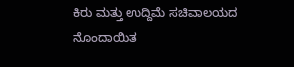ಕಿರು ಮತ್ತು ಉದ್ದಿಮೆ ಸಚಿವಾಲಯದ ನೊಂದಾಯಿತ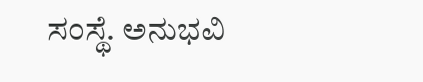ಸಂಸ್ಥೆ. ಅನುಭವಿ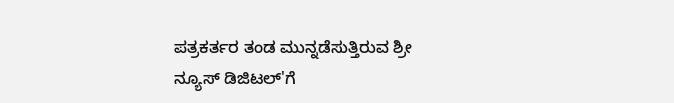ಪತ್ರಕರ್ತರ ತಂಡ ಮುನ್ನಡೆಸುತ್ತಿರುವ ಶ್ರೀ ನ್ಯೂಸ್ ಡಿಜಿಟಲ್'ಗೆ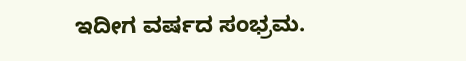ಇದೀಗ ವರ್ಷದ ಸಂಭ್ರಮ.